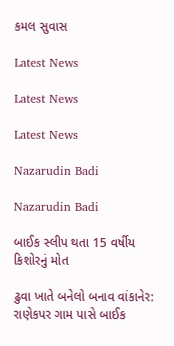કમલ સુવાસ

Latest News

Latest News

Latest News

Nazarudin Badi

Nazarudin Badi

બાઈક સ્લીપ થતા 15 વર્ષીય કિશોરનું મોત

ઢુવા ખાતે બનેલો બનાવ વાંકાનેર: રાણેકપર ગામ પાસે બાઈક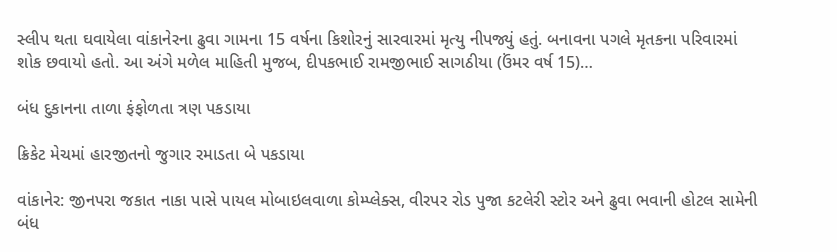સ્લીપ થતા ઘવાયેલા વાંકાનેરના ઢુવા ગામના 15 વર્ષના કિશોરનું સારવારમાં મૃત્યુ નીપજ્યું હતું. બનાવના પગલે મૃતકના પરિવારમાં શોક છવાયો હતો. આ અંગે મળેલ માહિતી મુજબ, દીપકભાઈ રામજીભાઈ સાગઠીયા (ઉંમર વર્ષ 15)…

બંધ દુકાનના તાળા ફંફોળતા ત્રણ પકડાયા

ક્રિકેટ મેચમાં હારજીતનો જુગાર રમાડતા બે પકડાયા

વાંકાનેર: જીનપરા જકાત નાકા પાસે પાયલ મોબાઇલવાળા કોમ્પ્લેક્સ, વીરપર રોડ પુજા કટલેરી સ્ટોર અને ઢુવા ભવાની હોટલ સામેની બંધ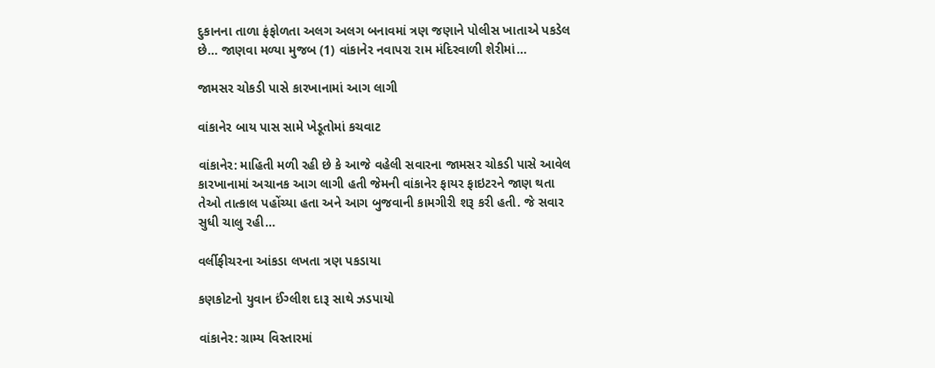દુકાનના તાળા ફંફોળતા અલગ અલગ બનાવમાં ત્રણ જણાને પોલીસ ખાતાએ પકડેલ છે… જાણવા મળ્યા મુજબ (1) વાંકાનેર નવાપરા રામ મંદિરવાળી શેરીમાં…

જામસર ચોકડી પાસે કારખાનામાં આગ લાગી

વાંકાનેર બાય પાસ સામે ખેડૂતોમાં કચવાટ

વાંકાનેર: માહિતી મળી રહી છે કે આજે વહેલી સવારના જામસર ચોકડી પાસે આવેલ કારખાનામાં અચાનક આગ લાગી હતી જેમની વાંકાનેર ફાયર ફાઇટરને જાણ થતા તેઓ તાત્કાલ પહોંચ્યા હતા અને આગ બુજવાની કામગીરી શરૂ કરી હતી. જે સવાર સુધી ચાલુ રહી…

વર્લીફીચરના આંકડા લખતા ત્રણ પકડાયા

કણકોટનો યુવાન ઈંગ્લીશ દારૂ સાથે ઝડપાયો

વાંકાનેર: ગ્રામ્ય વિસ્તારમાં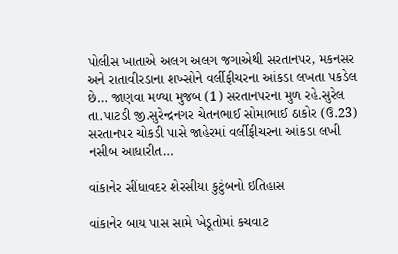પોલીસ ખાતાએ અલગ અલગ જગાએથી સરતાનપર, મકનસર અને રાતાવીરડાના શખ્સોને વર્લીફીચરના આંકડા લખતા પકડેલ છે… જાણવા મળ્યા મુજબ (1) સરતાનપરના મુળ રહે.સુરેલ તા.પાટડી જી.સુરેન્દ્રનગર ચેતનભાઈ સોમાભાઈ ઠાકોર (ઉ.23) સરતાનપર ચોકડી પાસે જાહેરમાં વર્લીફીચરના આંકડા લખી નસીબ આધારીત…

વાંકાનેર સીંધાવદર શેરસીયા કુટુંબનો ઇતિહાસ

વાંકાનેર બાય પાસ સામે ખેડૂતોમાં કચવાટ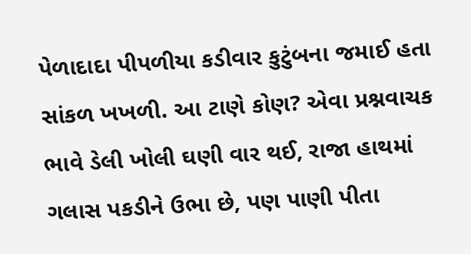પેળાદાદા પીપળીયા કડીવાર કુટુંબના જમાઈ હતા સાંકળ ખખળી. આ ટાણે કોણ? એવા પ્રશ્નવાચક ભાવે ડેલી ખોલી ઘણી વાર થઈ, રાજા હાથમાં ગલાસ પકડીને ઉભા છે, પણ પાણી પીતા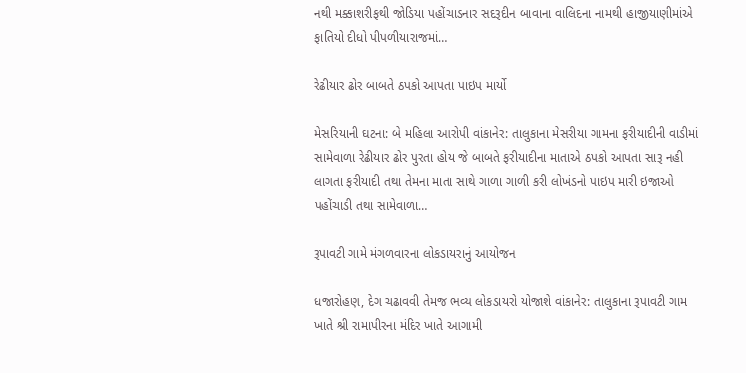નથી મક્કાશરીફથી જોડિયા પહોંચાડનાર સદરૂદીન બાવાના વાલિદના નામથી હાજીયાણીમાંએ ફાતિયો દીધો પીપળીયારાજમાં…

રેઢીયાર ઢોર બાબતે ઠપકો આપતા પાઇપ માર્યો

મેસરિયાની ઘટના: બે મહિલા આરોપી વાંકાનેર: તાલુકાના મેસરીયા ગામના ફરીયાદીની વાડીમાં સામેવાળા રેઢીયાર ઢોર પુરતા હોય જે બાબતે ફરીયાદીના માતાએ ઠપકો આપતા સારૂ નહી લાગતા ફરીયાદી તથા તેમના માતા સાથે ગાળા ગાળી કરી લોખંડનો પાઇપ મારી ઇજાઓ પહોંચાડી તથા સામેવાળા…

રૂપાવટી ગામે મંગળવારના લોકડાયરાનું આયોજન

ધજારોહણ, દેગ ચઢાવવી તેમજ ભવ્ય લોકડાયરો યોજાશે વાંકાનેર: તાલુકાના રૂપાવટી ગામ ખાતે શ્રી રામાપીરના મંદિર ખાતે આગામી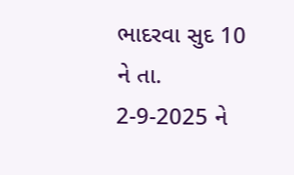ભાદરવા સુદ 10 ને તા. 2-9-2025 ને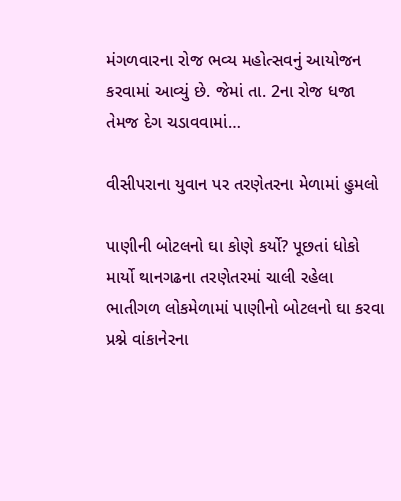મંગળવારના રોજ ભવ્ય મહોત્સવનું આયોજન કરવામાં આવ્યું છે. જેમાં તા. 2ના રોજ ધજા તેમજ દેગ ચડાવવામાં…

વીસીપરાના યુવાન પર તરણેતરના મેળામાં હુમલો

પાણીની બોટલનો ઘા કોણે કર્યો? પૂછતાં ધોકો માર્યો થાનગઢના તરણેતરમાં ચાલી રહેલા ભાતીગળ લોકમેળામાં પાણીનો બોટલનો ઘા કરવા પ્રશ્ને વાંકાનેરના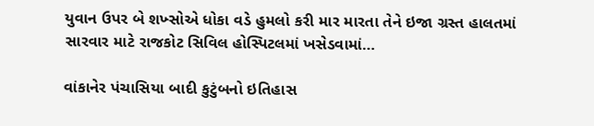યુવાન ઉપર બે શખ્સોએ ધોકા વડે હુમલો કરી માર મારતા તેને ઇજા ગ્રસ્ત હાલતમાં સારવાર માટે રાજકોટ સિવિલ હોસ્પિટલમાં ખસેડવામાં…

વાંકાનેર પંચાસિયા બાદી કુટુંબનો ઇતિહાસ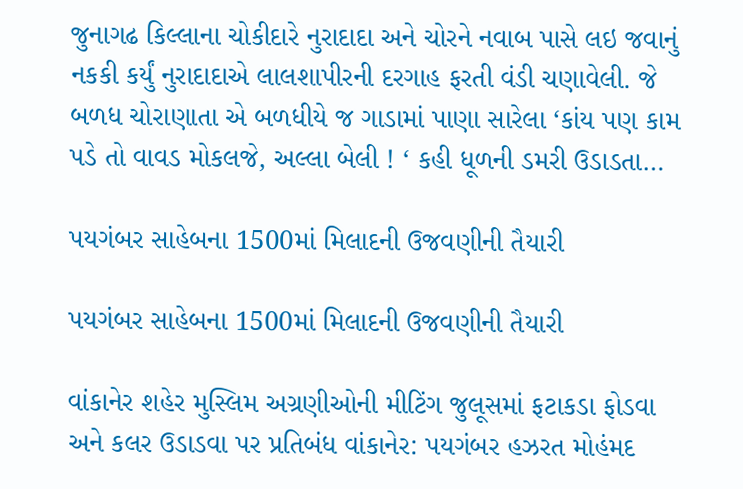જુનાગઢ કિલ્લાના ચોકીદારે નુરાદાદા અને ચોરને નવાબ પાસે લઇ જવાનું નકકી કર્યું નુરાદાદાએ લાલશાપીરની દરગાહ ફરતી વંડી ચણાવેલી. જે બળધ ચોરાણાતા એ બળધીયે જ ગાડામાં પાણા સારેલા ‘કાંય પણ કામ પડે તો વાવડ મોકલજે, અલ્લા બેલી ! ‘ કહી ધૂળની ડમરી ઉડાડતા…

પયગંબર સાહેબના 1500માં મિલાદની ઉજવણીની તૈયારી

પયગંબર સાહેબના 1500માં મિલાદની ઉજવણીની તૈયારી

વાંકાનેર શહેર મુસ્લિમ અગ્રણીઓની મીટિંગ જુલૂસમાં ફટાકડા ફોડવા અને કલર ઉડાડવા પર પ્રતિબંધ વાંકાનેર: પયગંબર હઝરત મોહંમદ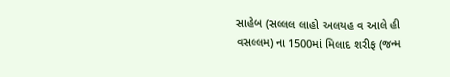સાહેબ (સલ્લલ લાહો અલયહ વ આલે હી વસલ્લમ) ના 1500માં મિલાદ શરીફ (જન્મ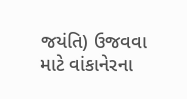જયંતિ) ઉજવવા માટે વાંકાનેરના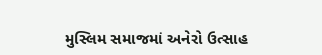મુસ્લિમ સમાજમાં અનેરો ઉત્સાહ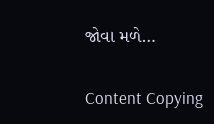જોવા મળે…

Content Copying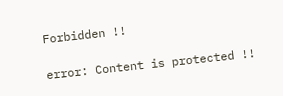Forbidden !!

error: Content is protected !!